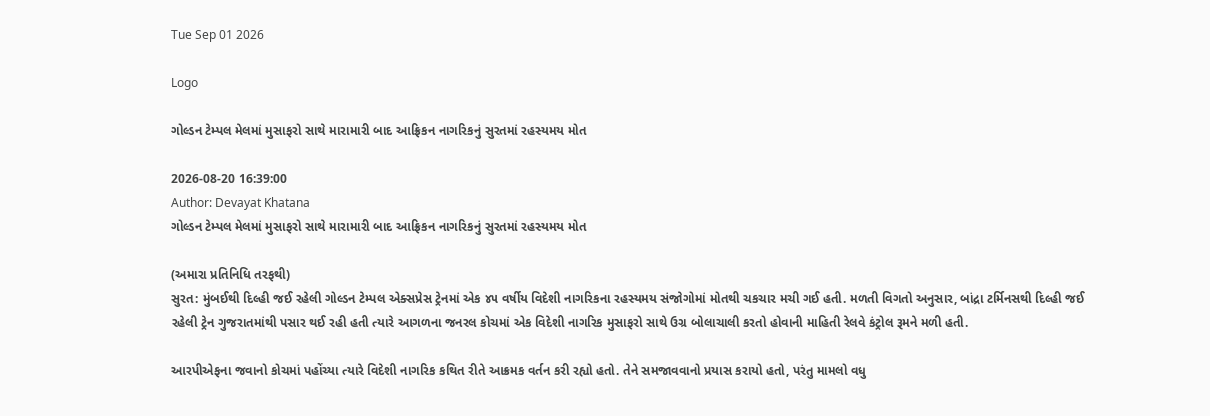Tue Sep 01 2026

Logo

ગોલ્ડન ટેમ્પલ મેલમાં મુસાફરો સાથે મારામારી બાદ આફ્રિકન નાગરિકનું સુરતમાં રહસ્યમય મોત

2026-08-20 16:39:00
Author: Devayat Khatana
ગોલ્ડન ટેમ્પલ મેલમાં મુસાફરો સાથે મારામારી બાદ આફ્રિકન નાગરિકનું સુરતમાં રહસ્યમય મોત

(અમારા પ્રતિનિધિ તરફથી)
સુરત: મુંબઈથી દિલ્હી જઈ રહેલી ગોલ્ડન ટેમ્પલ એક્સપ્રેસ ટ્રેનમાં એક ૪૫ વર્ષીય વિદેશી નાગરિકના રહસ્યમય સંજોગોમાં મોતથી ચકચાર મચી ગઈ હતી. મળતી વિગતો અનુસાર, બાંદ્રા ટર્મિનસથી દિલ્હી જઈ રહેલી ટ્રેન ગુજરાતમાંથી પસાર થઈ રહી હતી ત્યારે આગળના જનરલ કોચમાં એક વિદેશી નાગરિક મુસાફરો સાથે ઉગ્ર બોલાચાલી કરતો હોવાની માહિતી રેલવે કંટ્રોલ રૂમને મળી હતી.

આરપીએફના જવાનો કોચમાં પહોંચ્યા ત્યારે વિદેશી નાગરિક કથિત રીતે આક્રમક વર્તન કરી રહ્યો હતો. તેને સમજાવવાનો પ્રયાસ કરાયો હતો, પરંતુ મામલો વધુ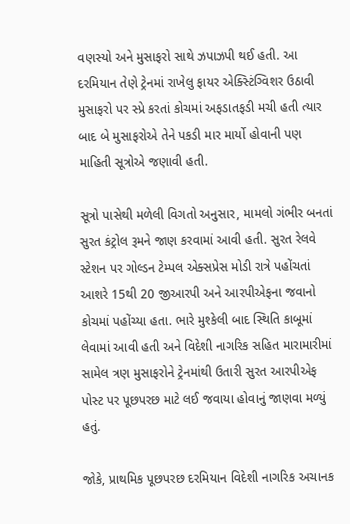વણસ્યો અને મુસાફરો સાથે ઝપાઝપી થઈ હતી. આ દરમિયાન તેણે ટ્રેનમાં રાખેલુ ફાયર એક્સ્ટિંગ્વિશર ઉઠાવી મુસાફરો પર સ્પ્રે કરતાં કોચમાં અફડાતફડી મચી હતી ત્યાર બાદ બે મુસાફરોએ તેને પકડી માર માર્યો હોવાની પણ માહિતી સૂત્રોએ જણાવી હતી.

સૂત્રો પાસેથી મળેલી વિગતો અનુસાર, મામલો ગંભીર બનતાં સુરત કંટ્રોલ રૂમને જાણ કરવામાં આવી હતી. સુરત રેલવે સ્ટેશન પર ગોલ્ડન ટેમ્પલ એક્સપ્રેસ મોડી રાત્રે પહોંચતાં આશરે 15થી 20 જીઆરપી અને આરપીએફના જવાનો કોચમાં પહોંચ્યા હતા. ભારે મુશ્કેલી બાદ સ્થિતિ કાબૂમાં લેવામાં આવી હતી અને વિદેશી નાગરિક સહિત મારામારીમાં સામેલ ત્રણ મુસાફરોને ટ્રેનમાંથી ઉતારી સુરત આરપીએફ પોસ્ટ પર પૂછપરછ માટે લઈ જવાયા હોવાનું જાણવા મળ્યું હતું.

જોકે, પ્રાથમિક પૂછપરછ દરમિયાન વિદેશી નાગરિક અચાનક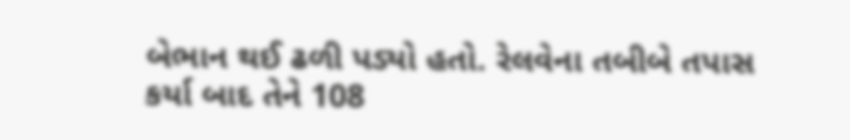બેભાન થઈ ઢળી પડ્યો હતો. રેલવેના તબીબે તપાસ કર્યા બાદ તેને 108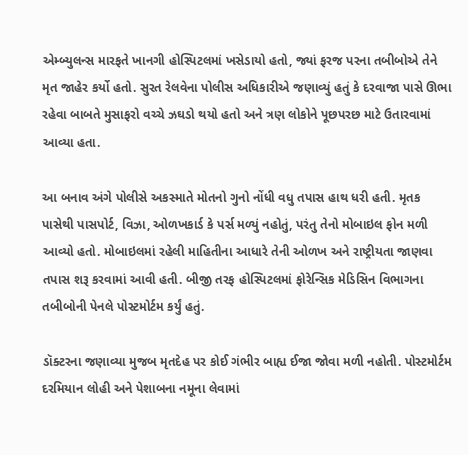એમ્બ્યુલન્સ મારફતે ખાનગી હોસ્પિટલમાં ખસેડાયો હતો, જ્યાં ફરજ પરના તબીબોએ તેને મૃત જાહેર કર્યો હતો. સુરત રેલવેના પોલીસ અધિકારીએ જણાવ્યું હતું કે દરવાજા પાસે ઊભા રહેવા બાબતે મુસાફરો વચ્ચે ઝઘડો થયો હતો અને ત્રણ લોકોને પૂછપરછ માટે ઉતારવામાં આવ્યા હતા.

આ બનાવ અંગે પોલીસે અકસ્માતે મોતનો ગુનો નોંધી વધુ તપાસ હાથ ધરી હતી. મૃતક પાસેથી પાસપોર્ટ, વિઝા, ઓળખકાર્ડ કે પર્સ મળ્યું નહોતું, પરંતુ તેનો મોબાઇલ ફોન મળી આવ્યો હતો. મોબાઇલમાં રહેલી માહિતીના આધારે તેની ઓળખ અને રાષ્ટ્રીયતા જાણવા તપાસ શરૂ કરવામાં આવી હતી. બીજી તરફ હોસ્પિટલમાં ફોરેન્સિક મેડિસિન વિભાગના તબીબોની પેનલે પોસ્ટમોર્ટમ કર્યું હતું.

ડૉક્ટરના જણાવ્યા મુજબ મૃતદેહ પર કોઈ ગંભીર બાહ્ય ઈજા જોવા મળી નહોતી. પોસ્ટમોર્ટમ દરમિયાન લોહી અને પેશાબના નમૂના લેવામાં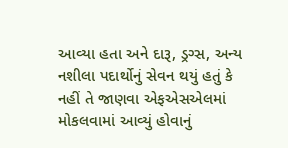આવ્યા હતા અને દારૂ, ડ્રગ્સ, અન્ય નશીલા પદાર્થોનું સેવન થયું હતું કે નહીં તે જાણવા એફએસએલમાં મોકલવામાં આવ્યું હોવાનું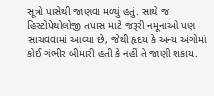સૂત્રો પાસેથી જાણવા મળ્યું હતું. સાથે જ હિસ્ટોપેથોલોજી તપાસ માટે જરૂરી નમૂનાઓ પણ સાચવવામાં આવ્યા છે, જેથી હૃદય કે અન્ય અંગોમાં કોઈ ગંભીર બીમારી હતી કે નહીં તે જાણી શકાય.